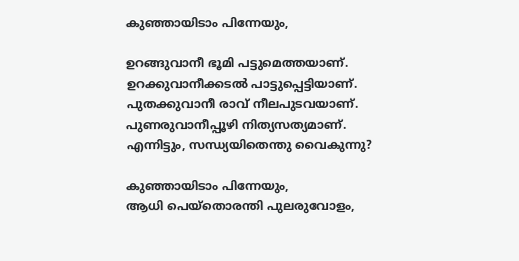കുഞ്ഞായിടാം പിന്നേയും,

ഉറങ്ങുവാനീ ഭൂമി പട്ടുമെത്തയാണ്.
ഉറക്കുവാനീക്കടൽ പാട്ടുപ്പെട്ടിയാണ്.
പുതക്കുവാനീ രാവ് നീലപുടവയാണ്.
പുണരുവാനീപ്പൂഴി നിത്യസത്യമാണ്.
എന്നിട്ടും, സന്ധ്യയിതെന്തു വൈകുന്നു?

കുഞ്ഞായിടാം പിന്നേയും,
ആധി പെയ്തൊരന്തി പുലരുവോളം,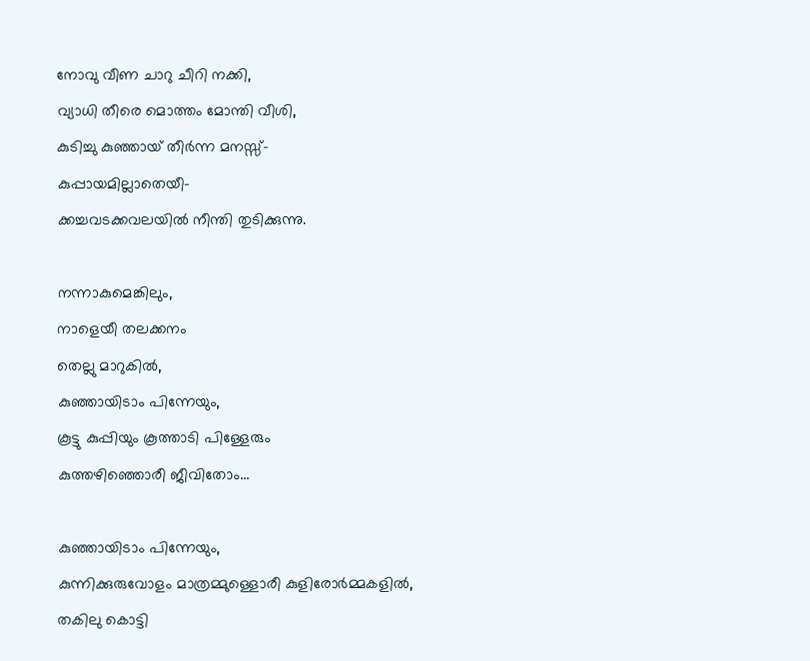നോവു വീണ ചാറു ചീറി നക്കി,
വ്യാധി തീരെ മൊത്തം മോന്തി വീശി,
കുടിച്ചു കുഞ്ഞായ് തീർന്ന മനസ്സ്-
കുപ്പായമില്ലാതെയീ-
ക്കച്ചവടക്കവലയിൽ നീന്തി തുടിക്കുന്നു.

നന്നാകുമെങ്കിലും,
നാളെയീ തലക്കനം
തെല്ലു മാറുകിൽ,
കുഞ്ഞായിടാം പിന്നേയും,
കൂട്ടു കുപ്പിയും കൂത്താടി പിള്ളേരും
കുത്തഴിഞ്ഞൊരീ ജീവിതോം...

കുഞ്ഞായിടാം പിന്നേയും,
കുന്നിക്കുരുവോളം മാത്രമ്മുള്ളൊരീ കുളിരോർമ്മകളിൽ,
തകിലു കൊട്ടി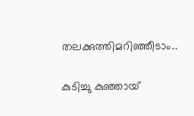തലക്കുത്തിമറിഞ്ഞീടാം..

കുടിച്ചു കുഞ്ഞായ്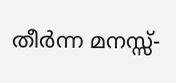തീർന്ന മനസ്സ്-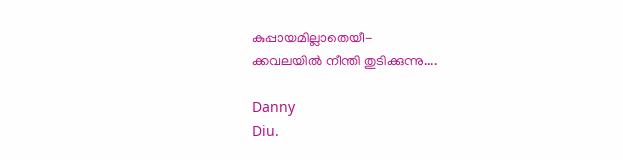കുപ്പായമില്ലാതെയീ-
ക്കവലയിൽ നീന്തി തുടിക്കുന്നു....

Danny
Diu.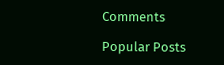Comments

Popular Posts